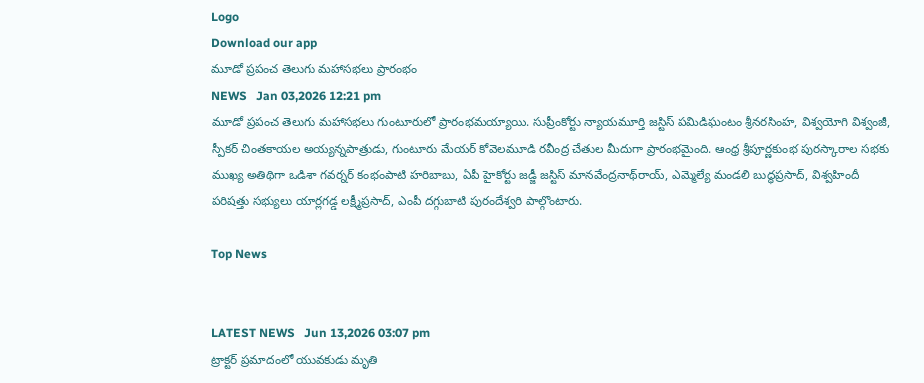Logo
Download our app
మూడో ప్రపంచ తెలుగు మహాసభలు ప్రారంభం
NEWS   Jan 03,2026 12:21 pm
మూడో ప్రపంచ తెలుగు మహాసభలు గుంటూరులో ప్రారంభమయ్యాయి. సుప్రీంకోర్టు న్యాయమూర్తి జస్టిస్‌ పమిడిఘంటం శ్రీనరసింహ, విశ్వయోగి విశ్వంజీ, స్పీక‌ర్ చింతకాయల అయ్యన్నపాత్రుడు, గుంటూరు మేయర్‌ కోవెలమూడి రవీంద్ర చేతుల మీదుగా ప్రారంభమైంది. ఆంధ్ర శ్రీపూర్ణకుంభ పురస్కారాల సభకు ముఖ్య అతిథిగా ఒడిశా గవర్నర్‌ కంభంపాటి హరిబాబు, ఏపీ హైకోర్టు జ‌డ్జీ జస్టిస్‌ మానవేంద్రనాథ్‌రాయ్, ఎమ్మెల్యే మండలి బుద్ధప్రసాద్, విశ్వహిందీ పరిషత్తు సభ్యులు యార్లగడ్డ లక్ష్మీప్రసాద్, ఎంపీ దగ్గుబాటి పురందేశ్వరి పాల్గొంటారు.

Top News


LATEST NEWS   Jun 13,2026 03:07 pm
ట్రాక్టర్ ప్రమాదంలో యువకుడు మృతి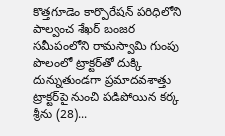కొత్తగూడెం కార్పొరేషన్ పరిధిలోని పాల్వంచ శేఖర్ బంజర సమీపంలోని రామస్వామి గుంపు పొలంలో ట్రాక్టర్‌తో దుక్కి దున్నుతుండగా ప్రమాదవశాత్తు ట్రాక్టర్‌పై నుంచి పడిపోయిన కర్క శ్రీను (28)...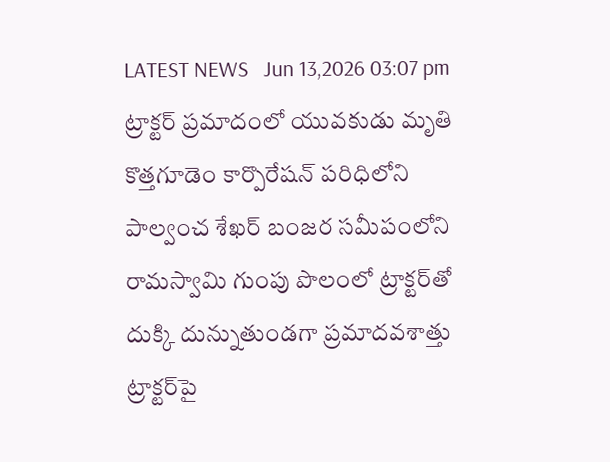LATEST NEWS   Jun 13,2026 03:07 pm
ట్రాక్టర్ ప్రమాదంలో యువకుడు మృతి
కొత్తగూడెం కార్పొరేషన్ పరిధిలోని పాల్వంచ శేఖర్ బంజర సమీపంలోని రామస్వామి గుంపు పొలంలో ట్రాక్టర్‌తో దుక్కి దున్నుతుండగా ప్రమాదవశాత్తు ట్రాక్టర్‌పై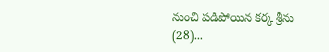నుంచి పడిపోయిన కర్క శ్రీను (28)...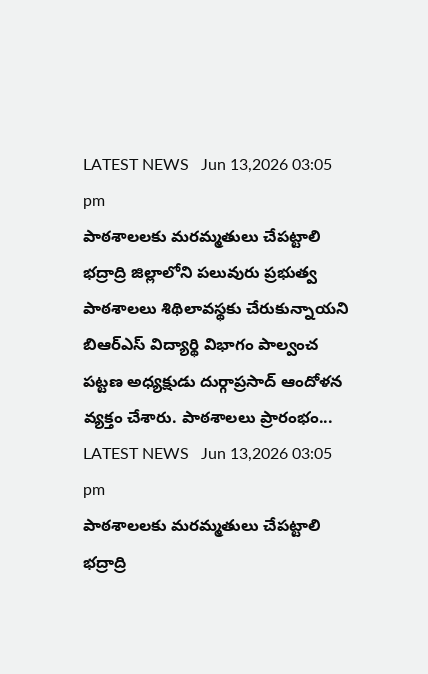LATEST NEWS   Jun 13,2026 03:05 pm
పాఠశాలలకు మరమ్మతులు చేపట్టాలి
భద్రాద్రి జిల్లాలోని పలువురు ప్రభుత్వ పాఠశాలలు శిథిలావస్థకు చేరుకున్నాయని బిఆర్ఎస్ విద్యార్థి విభాగం పాల్వంచ పట్టణ అధ్యక్షుడు దుర్గాప్రసాద్ ఆందోళన వ్యక్తం చేశారు. పాఠశాలలు ప్రారంభం...
LATEST NEWS   Jun 13,2026 03:05 pm
పాఠశాలలకు మరమ్మతులు చేపట్టాలి
భద్రాద్రి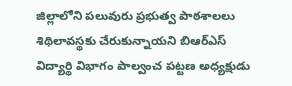జిల్లాలోని పలువురు ప్రభుత్వ పాఠశాలలు శిథిలావస్థకు చేరుకున్నాయని బిఆర్ఎస్ విద్యార్థి విభాగం పాల్వంచ పట్టణ అధ్యక్షుడు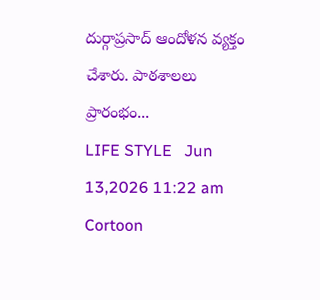దుర్గాప్రసాద్ ఆందోళన వ్యక్తం చేశారు. పాఠశాలలు ప్రారంభం...
LIFE STYLE   Jun 13,2026 11:22 am
Cortoon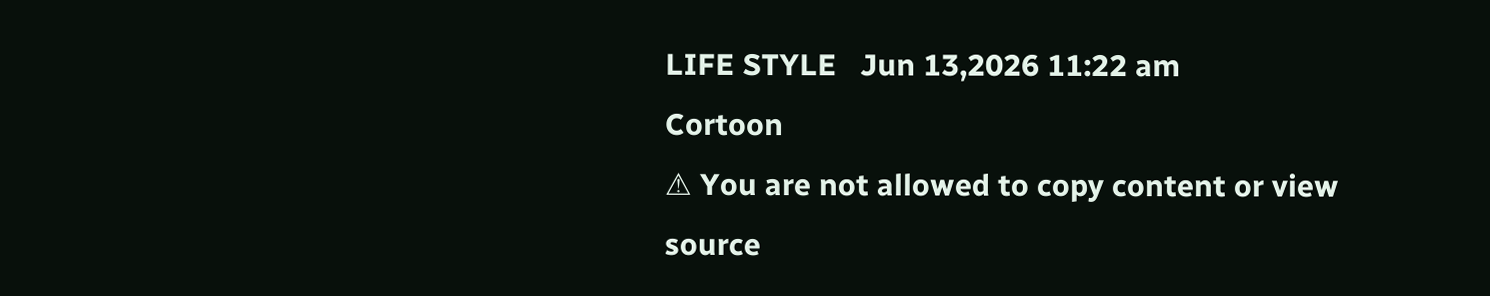LIFE STYLE   Jun 13,2026 11:22 am
Cortoon
⚠ You are not allowed to copy content or view source